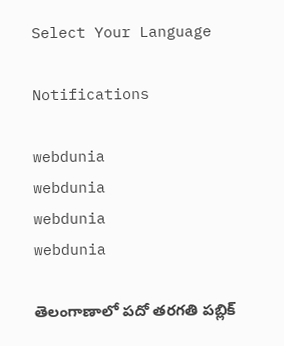Select Your Language

Notifications

webdunia
webdunia
webdunia
webdunia

తెలంగాణాలో పదో తరగతి పబ్లిక్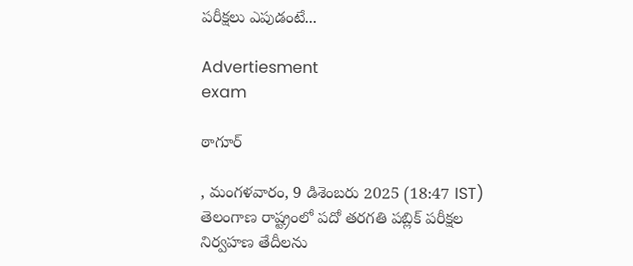పరీక్షలు ఎపుడంటే...

Advertiesment
exam

ఠాగూర్

, మంగళవారం, 9 డిశెంబరు 2025 (18:47 IST)
తెలంగాణ రాష్ట్రంలో పదో తరగతి పబ్లిక్ పరీక్షల నిర్వహణ తేదీలను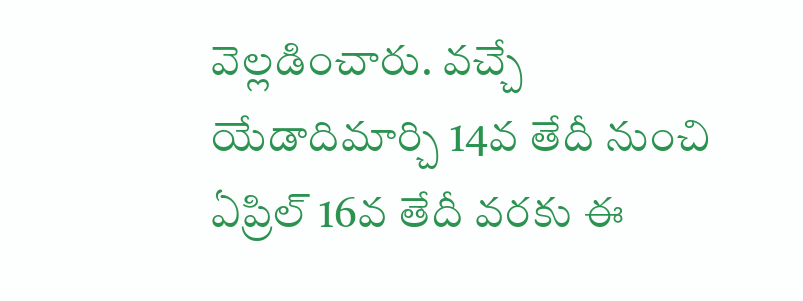వెల్లడించారు. వచ్చే యేడాదిమార్చి 14వ తేదీ నుంచి ఏప్రిల్ 16వ తేదీ వరకు ఈ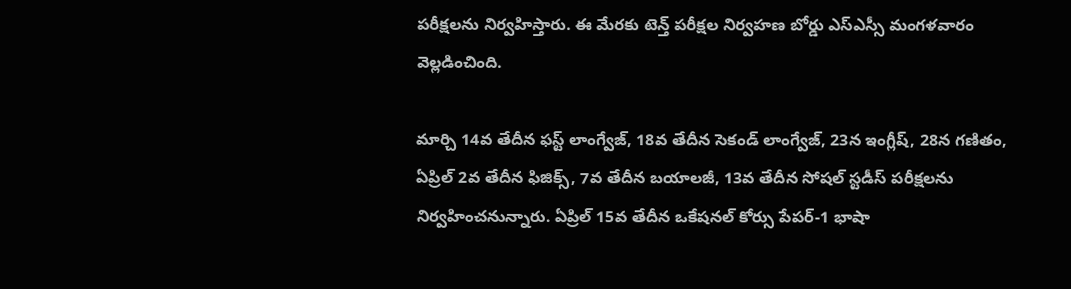పరీక్షలను నిర్వహిస్తారు. ఈ మేరకు టెన్త్ పరీక్షల నిర్వహణ బోర్డు ఎస్ఎస్సీ మంగళవారం వెల్లడించింది.

మార్చి 14వ తేదీన ఫస్ట్ లాంగ్వేజ్, 18వ తేదీన సెకండ్ లాంగ్వేజ్, 23న ఇంగ్లీష్, 28న గణితం, ఏప్రిల్ 2వ తేదీన ఫిజిక్స్, 7వ తేదీన బయాలజీ, 13వ తేదీన సోషల్ స్టడీస్ పరీక్షలను నిర్వహించనున్నారు. ఏప్రిల్ 15వ తేదీన ఒకేషనల్ కోర్సు పేపర్-1 భాషా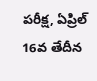పరీక్ష, ఏప్రిల్ 16వ తేదీన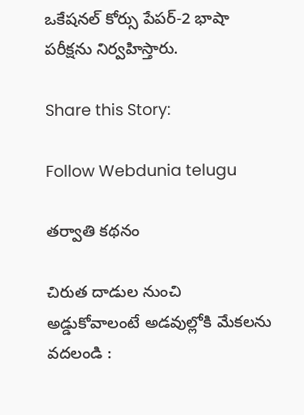ఒకేషనల్ కోర్సు పేపర్-2 భాషా పరీక్షను నిర్వహిస్తారు.

Share this Story:

Follow Webdunia telugu

తర్వాతి కథనం

చిరుత దాడుల నుంచి అడ్డుకోవాలంటే అడవుల్లోకి మేకలను వదలండి :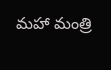మహా మంత్రి